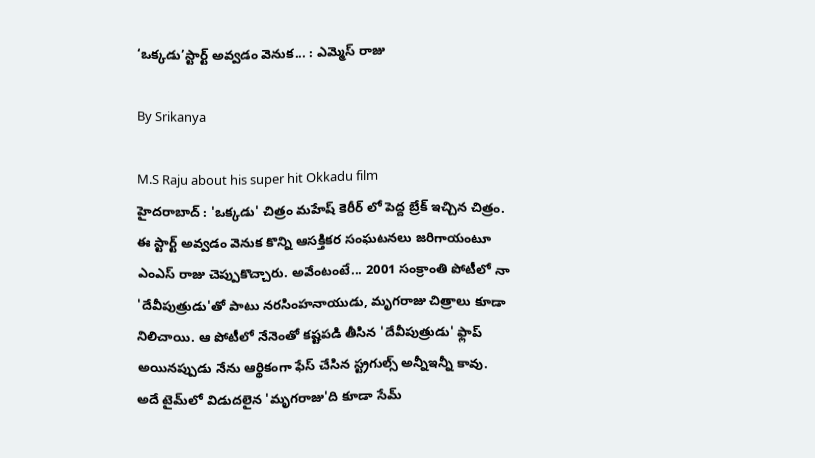‘ఒక్కడు’స్టార్ట్ అవ్వడం వెనుక... : ఎమ్మెస్ రాజు

By Srikanya

M.S Raju about his super hit Okkadu film
హైదరాబాద్ : 'ఒక్కడు' చిత్రం మహేష్ కెరీర్ లో పెద్ద బ్రేక్ ఇచ్చిన చిత్రం. ఈ స్టార్ట్ అవ్వడం వెనుక కొన్ని ఆసక్తికర సంఘటనలు జరిగాయంటూ ఎంఎస్ రాజు చెప్పుకొచ్చారు. అవేంటంటే... 2001 సంక్రాంతి పోటీలో నా 'దేవీపుత్రుడు'తో పాటు నరసింహనాయుడు, మృగరాజు చిత్రాలు కూడా నిలిచాయి. ఆ పోటీలో నేనెంతో కష్టపడి తీసిన 'దేవీపుత్రుడు' ఫ్లాప్ అయినప్పుడు నేను ఆర్థికంగా ఫేస్ చేసిన స్ట్రగుల్స్ అన్నీఇన్నీ కావు. అదే టైమ్‌లో విడుదలైన 'మృగరాజు'ది కూడా సేమ్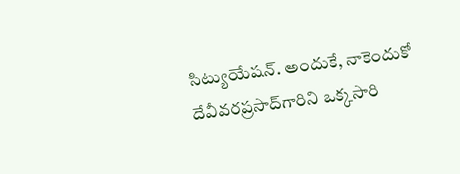సిట్యుయేషన్. అందుకే, నాకెందుకో దేవీవరప్రసాద్‌గారిని ఒక్కసారి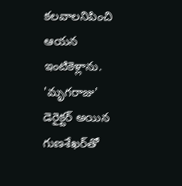కలవాలనిపించి ఆయన ఇంటికెళ్లాను. 'మృగరాజు' డెరైక్టర్ అయిన గుణశేఖర్‌తో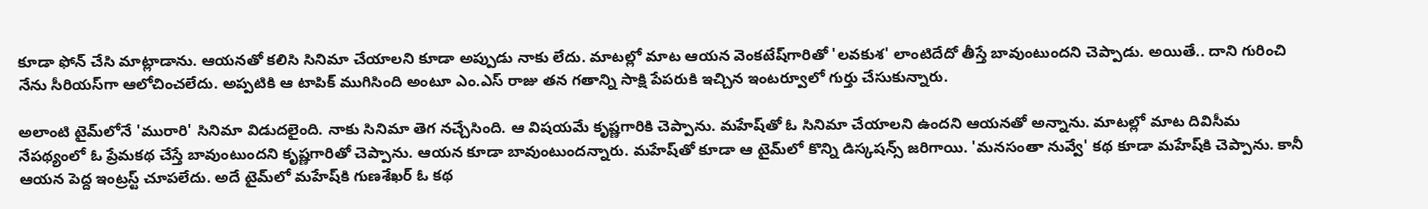కూడా ఫోన్ చేసి మాట్లాడాను. ఆయనతో కలిసి సినిమా చేయాలని కూడా అప్పుడు నాకు లేదు. మాటల్లో మాట ఆయన వెంకటేష్‌గారితో 'లవకుశ' లాంటిదేదో తీస్తే బావుంటుందని చెప్పాడు. అయితే.. దాని గురించి నేను సీరియస్‌గా ఆలోచించలేదు. అప్పటికి ఆ టాపిక్ ముగిసింది అంటూ ఎం.ఎస్ రాజు తన గతాన్ని సాక్షి పేపరుకి ఇచ్చిన ఇంటర్వూలో గుర్తు చేసుకున్నారు.

అలాంటి టైమ్‌లోనే 'మురారి' సినిమా విడుదలైంది. నాకు సినిమా తెగ నచ్చేసింది. ఆ విషయమే కృష్ణగారికి చెప్పాను. మహేష్‌తో ఓ సినిమా చేయాలని ఉందని ఆయనతో అన్నాను. మాటల్లో మాట దివిసీమ నేపథ్యంలో ఓ ప్రేమకథ చేస్తే బావుంటుందని కృష్ణగారితో చెప్పాను. ఆయన కూడా బావుంటుందన్నారు. మహేష్‌తో కూడా ఆ టైమ్‌లో కొన్ని డిస్కషన్స్ జరిగాయి. 'మనసంతా నువ్వే' కథ కూడా మహేష్‌కి చెప్పాను. కానీ ఆయన పెద్ద ఇంట్రస్ట్ చూపలేదు. అదే టైమ్‌లో మహేష్‌కి గుణశేఖర్ ఓ కథ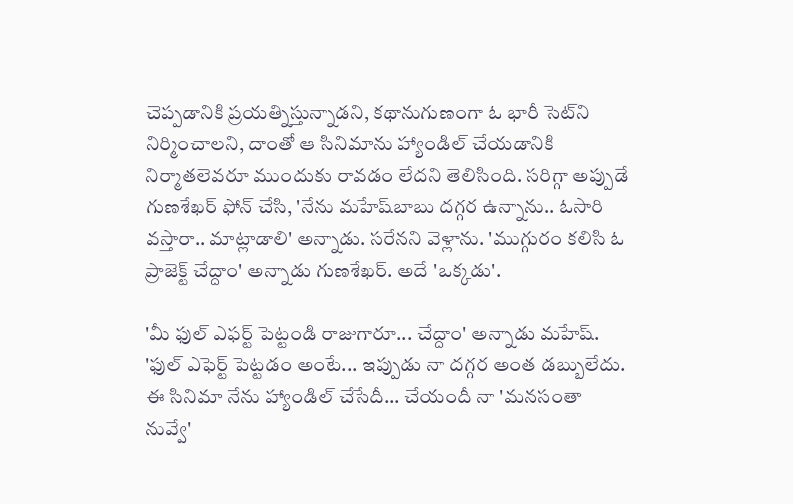చెప్పడానికి ప్రయత్నిస్తున్నాడని, కథానుగుణంగా ఓ భారీ సెట్‌ని నిర్మించాలని, దాంతో ఆ సినిమాను హ్యాండిల్ చేయడానికి నిర్మాతలెవరూ ముందుకు రావడం లేదని తెలిసింది. సరిగ్గా అప్పుడే గుణశేఖర్ ఫోన్ చేసి, 'నేను మహేష్‌బాబు దగ్గర ఉన్నాను.. ఓసారి వస్తారా.. మాట్లాడాలి' అన్నాడు. సరేనని వెళ్లాను. 'ముగ్గురం కలిసి ఓ ప్రాజెక్ట్ చేద్దాం' అన్నాడు గుణశేఖర్. అదే 'ఒక్కడు'.

'మీ ఫుల్ ఎఫర్ట్ పెట్టండి రాజుగారూ... చేద్దాం' అన్నాడు మహేష్. 'ఫుల్ ఎఫెర్ట్ పెట్టడం అంటే... ఇప్పుడు నా దగ్గర అంత డబ్బులేదు. ఈ సినిమా నేను హ్యాండిల్ చేసేదీ... చేయందీ నా 'మనసంతా నువ్వే'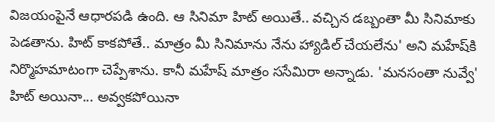విజయంపైనే ఆధారపడి ఉంది. ఆ సినిమా హిట్ అయితే.. వచ్చిన డబ్బంతా మీ సినిమాకు పెడతాను. హిట్ కాకపోతే.. మాత్రం మీ సినిమాను నేను హ్యాడిల్ చేయలేను' అని మహేష్‌కి నిర్మొహమాటంగా చెప్పేశాను. కానీ మహేష్ మాత్రం ససేమిరా అన్నాడు. 'మనసంతా నువ్వే' హిట్ అయినా... అవ్వకపోయినా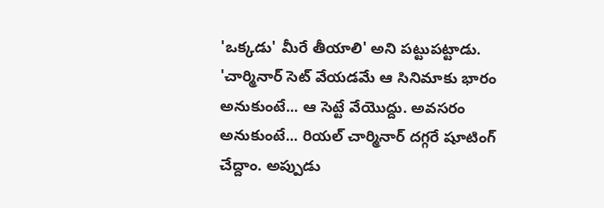'ఒక్కడు' మీరే తీయాలి' అని పట్టుపట్టాడు. 'చార్మినార్ సెట్ వేయడమే ఆ సినిమాకు భారం అనుకుంటే... ఆ సెట్టే వేయొద్దు. అవసరం అనుకుంటే... రియల్ చార్మినార్ దగ్గరే షూటింగ్ చేద్దాం. అప్పుడు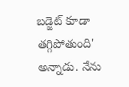బడ్జెట్ కూడా తగ్గిపోతుంది' అన్నాడు. నేను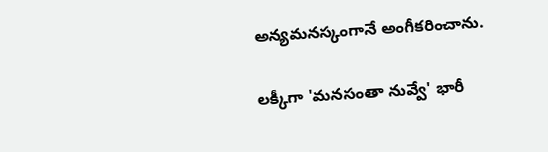అన్యమనస్కంగానే అంగీకరించాను.

లక్కీగా 'మనసంతా నువ్వే' భారీ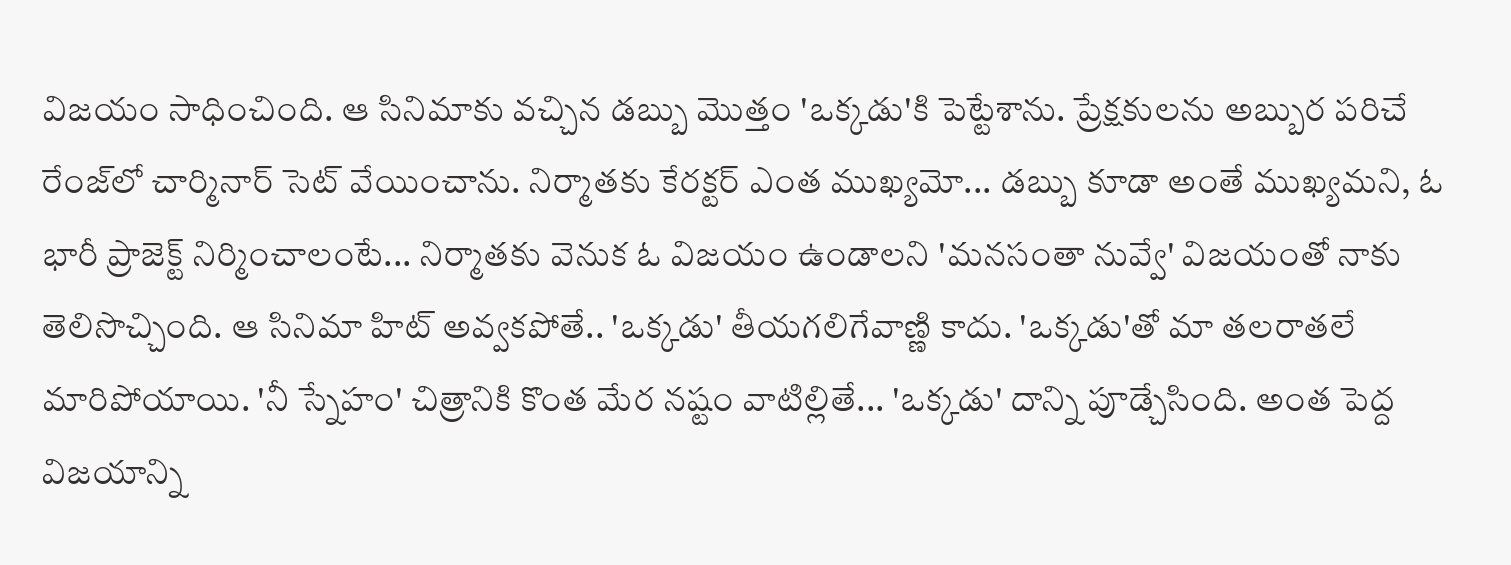విజయం సాధించింది. ఆ సినిమాకు వచ్చిన డబ్బు మొత్తం 'ఒక్కడు'కి పెట్టేశాను. ప్రేక్షకులను అబ్బుర పరిచే రేంజ్‌లో చార్మినార్ సెట్ వేయించాను. నిర్మాతకు కేరక్టర్ ఎంత ముఖ్యమో... డబ్బు కూడా అంతే ముఖ్యమని, ఓ భారీ ప్రాజెక్ట్ నిర్మించాలంటే... నిర్మాతకు వెనుక ఓ విజయం ఉండాలని 'మనసంతా నువ్వే' విజయంతో నాకు తెలిసొచ్చింది. ఆ సినిమా హిట్ అవ్వకపోతే.. 'ఒక్కడు' తీయగలిగేవాణ్ణి కాదు. 'ఒక్కడు'తో మా తలరాతలే మారిపోయాయి. 'నీ స్నేహం' చిత్రానికి కొంత మేర నష్టం వాటిల్లితే... 'ఒక్కడు' దాన్ని పూడ్చేసింది. అంత పెద్ద విజయాన్ని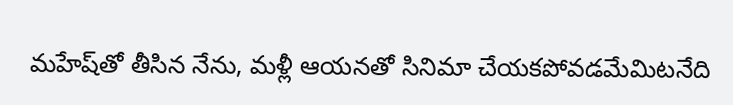మహేష్‌తో తీసిన నేను, మళ్లీ ఆయనతో సినిమా చేయకపోవడమేమిటనేది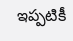ఇప్పటికీ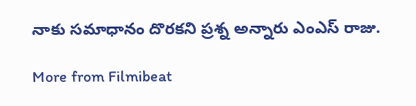నాకు సమాధానం దొరకని ప్రశ్న అన్నారు ఎంఎస్ రాజు.

More from Filmibeat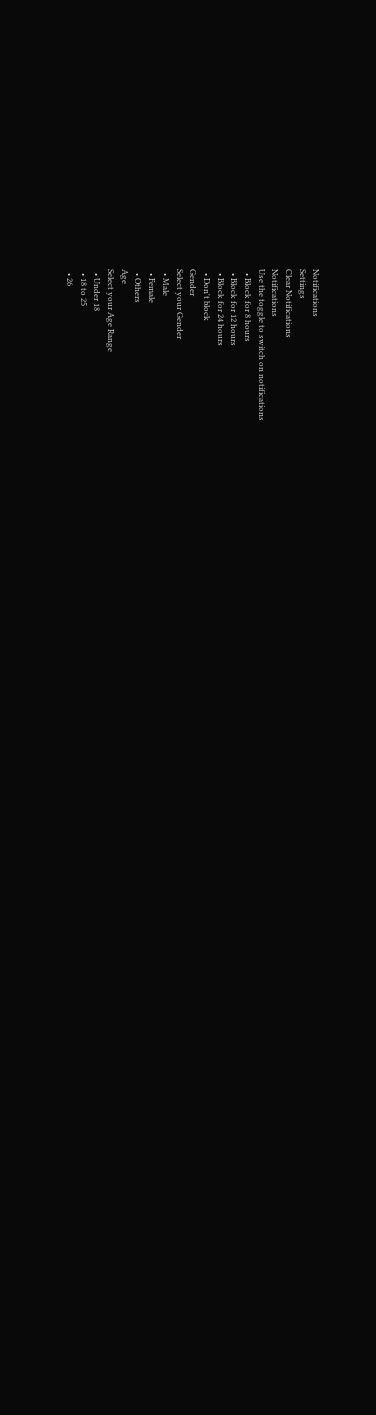Notifications
Settings
Clear Notifications
Notifications
Use the toggle to switch on notifications
  • Block for 8 hours
  • Block for 12 hours
  • Block for 24 hours
  • Don't block
Gender
Select your Gender
  • Male
  • Female
  • Others
Age
Select your Age Range
  • Under 18
  • 18 to 25
  • 26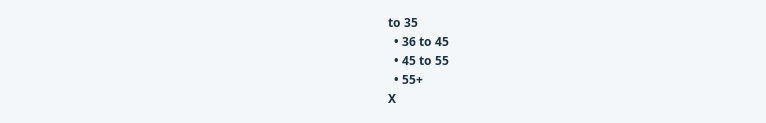to 35
  • 36 to 45
  • 45 to 55
  • 55+
X